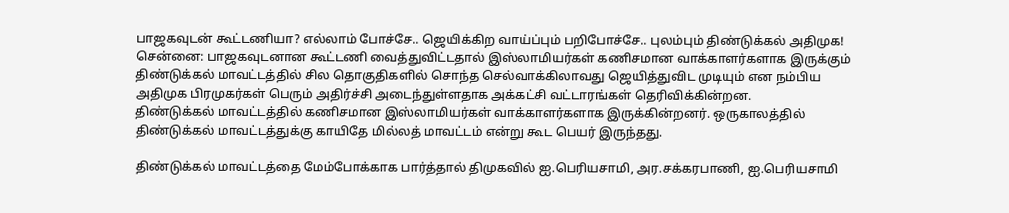பாஜகவுடன் கூட்டணியா? எல்லாம் போச்சே.. ஜெயிக்கிற வாய்ப்பும் பறிபோச்சே.. புலம்பும் திண்டுக்கல் அதிமுக!
சென்னை: பாஜகவுடனான கூட்டணி வைத்துவிட்டதால் இஸ்லாமியர்கள் கணிசமான வாக்காளர்களாக இருக்கும் திண்டுக்கல் மாவட்டத்தில் சில தொகுதிகளில் சொந்த செல்வாக்கிலாவது ஜெயித்துவிட முடியும் என நம்பிய அதிமுக பிரமுகர்கள் பெரும் அதிர்ச்சி அடைந்துள்ளதாக அக்கட்சி வட்டாரங்கள் தெரிவிக்கின்றன.
திண்டுக்கல் மாவட்டத்தில் கணிசமான இஸ்லாமியர்கள் வாக்காளர்களாக இருக்கின்றனர். ஒருகாலத்தில் திண்டுக்கல் மாவட்டத்துக்கு காயிதே மில்லத் மாவட்டம் என்று கூட பெயர் இருந்தது.

திண்டுக்கல் மாவட்டத்தை மேம்போக்காக பார்த்தால் திமுகவில் ஐ.பெரியசாமி, அர.சக்கரபாணி, ஐ.பெரியசாமி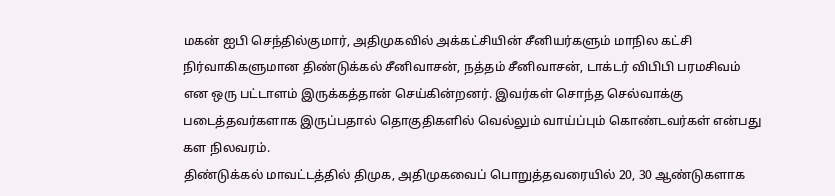மகன் ஐபி செந்தில்குமார், அதிமுகவில் அக்கட்சியின் சீனியர்களும் மாநில கட்சி நிர்வாகிகளுமான திண்டுக்கல் சீனிவாசன், நத்தம் சீனிவாசன், டாக்டர் விபிபி பரமசிவம் என ஒரு பட்டாளம் இருக்கத்தான் செய்கின்றனர். இவர்கள் சொந்த செல்வாக்கு படைத்தவர்களாக இருப்பதால் தொகுதிகளில் வெல்லும் வாய்ப்பும் கொண்டவர்கள் என்பது கள நிலவரம்.
திண்டுக்கல் மாவட்டத்தில் திமுக, அதிமுகவைப் பொறுத்தவரையில் 20, 30 ஆண்டுகளாக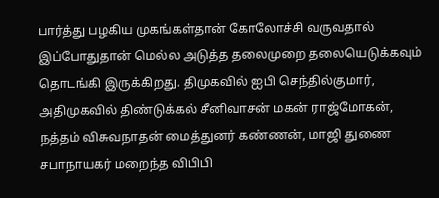பார்த்து பழகிய முகங்கள்தான் கோலோச்சி வருவதால் இப்போதுதான் மெல்ல அடுத்த தலைமுறை தலையெடுக்கவும் தொடங்கி இருக்கிறது. திமுகவில் ஐபி செந்தில்குமார், அதிமுகவில் திண்டுக்கல் சீனிவாசன் மகன் ராஜ்மோகன், நத்தம் விசுவநாதன் மைத்துனர் கண்ணன், மாஜி துணை சபாநாயகர் மறைந்த விபிபி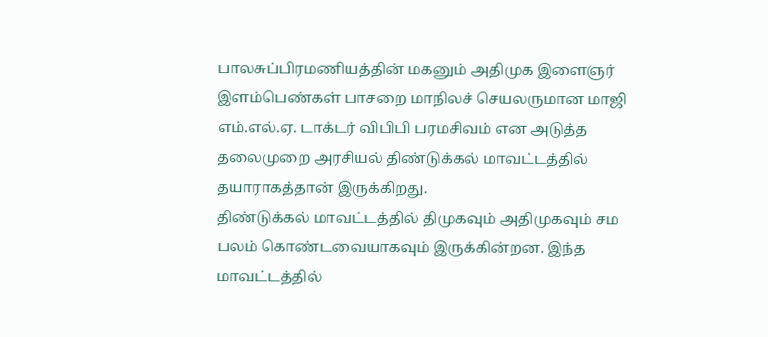பாலசுப்பிரமணியத்தின் மகனும் அதிமுக இளைஞர் இளம்பெண்கள் பாசறை மாநிலச் செயலருமான மாஜி எம்.எல்.ஏ. டாக்டர் விபிபி பரமசிவம் என அடுத்த தலைமுறை அரசியல் திண்டுக்கல் மாவட்டத்தில் தயாராகத்தான் இருக்கிறது.
திண்டுக்கல் மாவட்டத்தில் திமுகவும் அதிமுகவும் சம பலம் கொண்டவையாகவும் இருக்கின்றன. இந்த மாவட்டத்தில்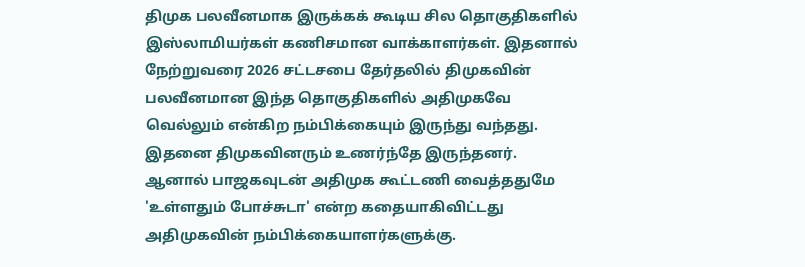திமுக பலவீனமாக இருக்கக் கூடிய சில தொகுதிகளில் இஸ்லாமியர்கள் கணிசமான வாக்காளர்கள். இதனால் நேற்றுவரை 2026 சட்டசபை தேர்தலில் திமுகவின் பலவீனமான இந்த தொகுதிகளில் அதிமுகவே வெல்லும் என்கிற நம்பிக்கையும் இருந்து வந்தது. இதனை திமுகவினரும் உணர்ந்தே இருந்தனர்.
ஆனால் பாஜகவுடன் அதிமுக கூட்டணி வைத்ததுமே 'உள்ளதும் போச்சுடா' என்ற கதையாகிவிட்டது அதிமுகவின் நம்பிக்கையாளர்களுக்கு.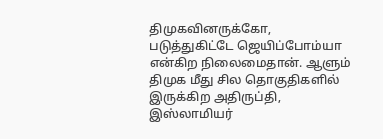திமுகவினருக்கோ, படுத்துகிட்டே ஜெயிப்போம்யா என்கிற நிலைமைதான். ஆளும் திமுக மீது சில தொகுதிகளில் இருக்கிற அதிருப்தி, இஸ்லாமியர்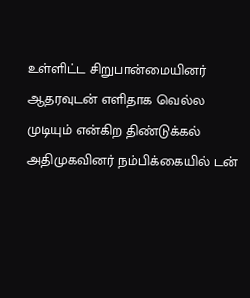உள்ளிட்ட சிறுபான்மையினர் ஆதரவுடன் எளிதாக வெல்ல முடியும் என்கிற திண்டுக்கல் அதிமுகவினர் நம்பிக்கையில் டன்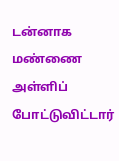டன்னாக மண்ணை அள்ளிப் போட்டுவிட்டார்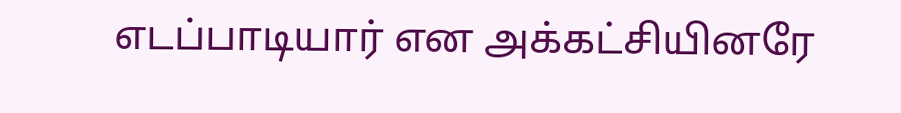எடப்பாடியார் என அக்கட்சியினரே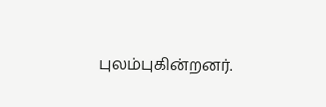புலம்புகின்றனர்.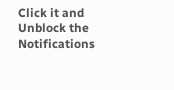Click it and Unblock the Notifications